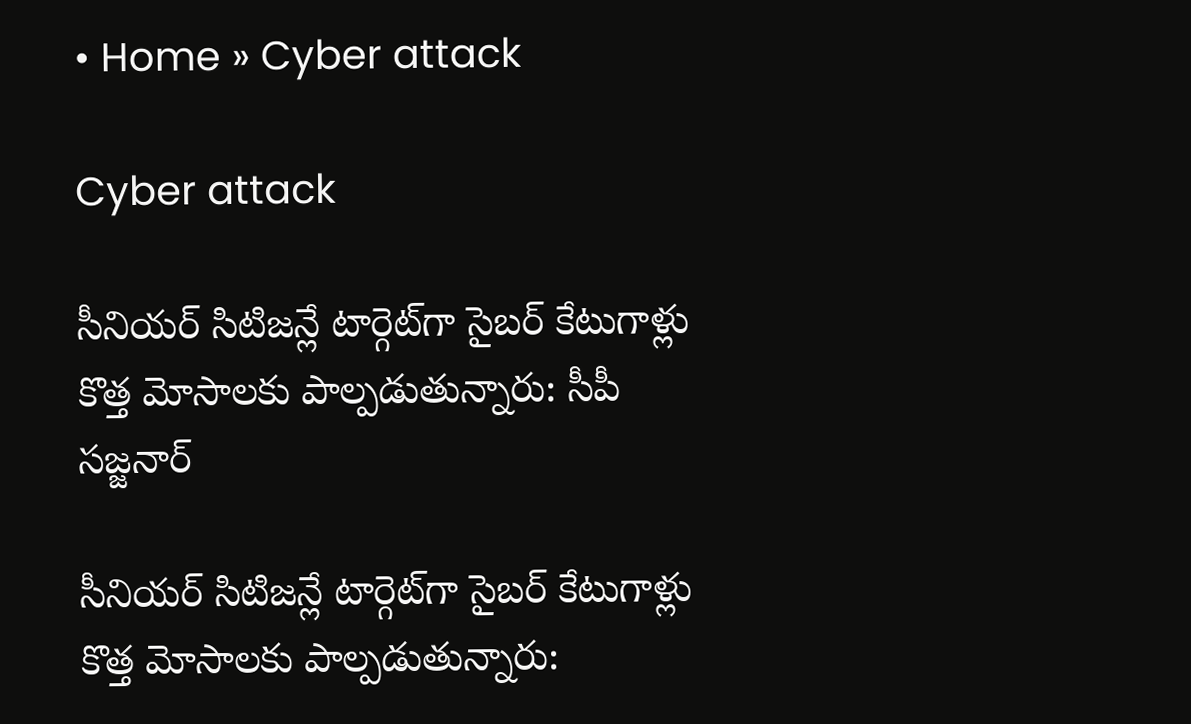• Home » Cyber attack

Cyber attack

సీనియర్ సిటిజన్లే టార్గెట్‌గా సైబర్ కేటుగాళ్లు కొత్త మోసాలకు పాల్పడుతున్నారు: సీపీ సజ్జనార్

సీనియర్ సిటిజన్లే టార్గెట్‌గా సైబర్ కేటుగాళ్లు కొత్త మోసాలకు పాల్పడుతున్నారు: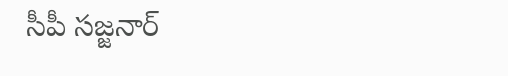సీపీ సజ్జనార్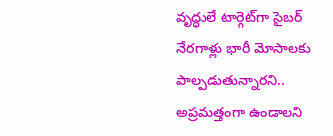వృద్ధులే టార్గెట్‌గా సైబర్ నేరగాళ్లు భారీ మోసాలకు పాల్పడుతున్నారని.. అప్రమత్తంగా ఉండాలని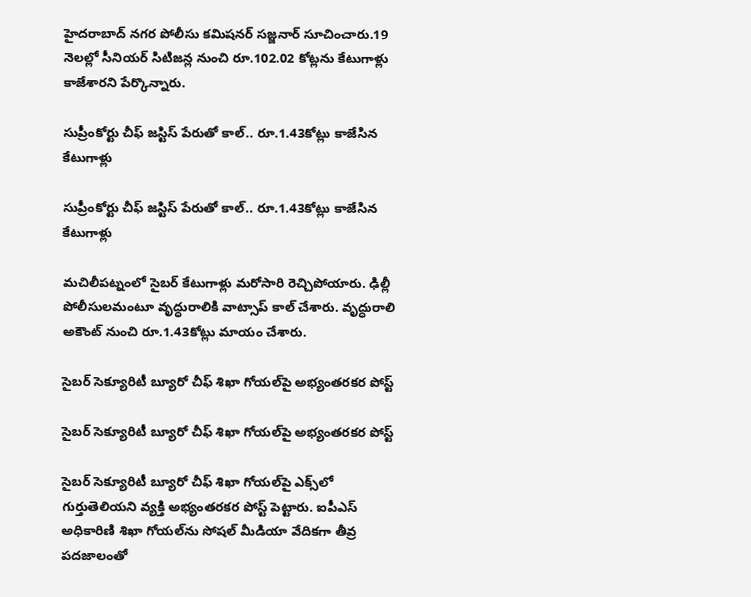హైదరాబాద్ నగర పోలీసు కమిషనర్ సజ్జనార్ సూచించారు.19 నెలల్లో సీనియర్ సిటిజన్ల నుంచి రూ.102.02 కోట్లను కేటుగాళ్లు కాజేశారని పేర్కొన్నారు.

సుప్రీంకోర్టు చీఫ్ జస్టిస్ పేరుతో కాల్.. రూ.1.43కోట్లు కాజేసిన కేటుగాళ్లు

సుప్రీంకోర్టు చీఫ్ జస్టిస్ పేరుతో కాల్.. రూ.1.43కోట్లు కాజేసిన కేటుగాళ్లు

మచిలీపట్నంలో సైబర్ కేటుగాళ్లు మరోసారి రెచ్చిపోయారు. ఢిల్లీ పోలీసులమంటూ వృద్ధురాలికి వాట్సాప్ కాల్ చేశారు. వృద్ధురాలి అకౌంట్ నుంచి రూ.1.43కోట్లు మాయం చేశారు.

సైబర్ సెక్యూరిటీ బ్యూరో చీఫ్ శిఖా గోయల్‌పై అభ్యంతరకర పోస్ట్

సైబర్ సెక్యూరిటీ బ్యూరో చీఫ్ శిఖా గోయల్‌పై అభ్యంతరకర పోస్ట్

సైబర్ సెక్యూరిటీ బ్యూరో చీఫ్ శిఖా గోయల్‌పై ఎక్స్‌లో గుర్తుతెలియని వ్యక్తి అభ్యంతరకర పోస్ట్ పెట్టారు. ఐపీఎస్ అధికారిణి శిఖా గోయల్‌ను సోషల్ మీడియా వేదికగా తీవ్ర పదజాలంతో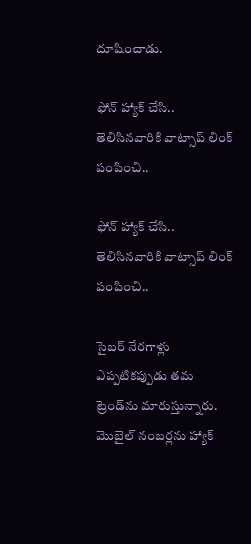దూషించాడు.

ఫోన్‌ హ్యాక్‌ చేసి.. తెలిసినవారికి వాట్సాప్‌ లింక్‌ పంపించి..

ఫోన్‌ హ్యాక్‌ చేసి.. తెలిసినవారికి వాట్సాప్‌ లింక్‌ పంపించి..

సైబర్‌ నేరగాళ్లు ఎప్పటికప్పుడు తమ ట్రెండ్‌ను మారుస్తున్నారు. మొబైల్‌ నంబర్లను హ్యాక్‌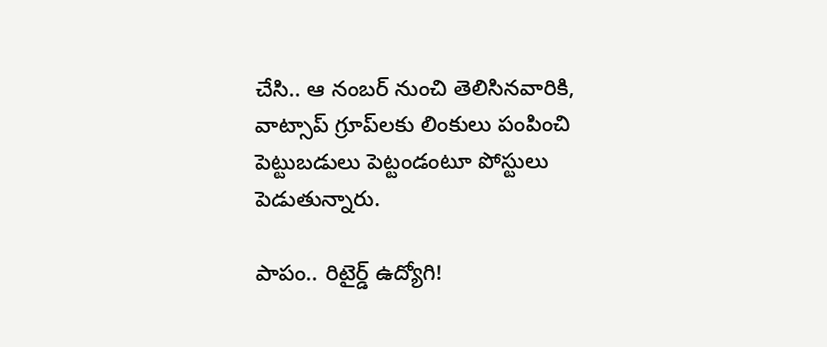చేసి.. ఆ నంబర్‌ నుంచి తెలిసినవారికి, వాట్సాప్‌ గ్రూప్‌లకు లింకులు పంపించి పెట్టుబడులు పెట్టండంటూ పోస్టులు పెడుతున్నారు.

పాపం.. రిటైర్డ్‌ ఉద్యోగి!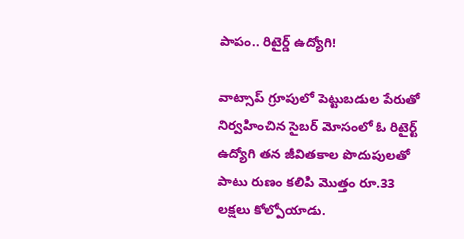పాపం.. రిటైర్డ్‌ ఉద్యోగి!

వాట్సాప్‌ గ్రూపులో పెట్టుబడుల పేరుతో నిర్వహించిన సైబర్‌ మోసంలో ఓ రిటైర్ట్‌ ఉద్యోగి తన జీవితకాల పొదుపులతో పాటు రుణం కలిపి మొత్తం రూ.33 లక్షలు కోల్పోయాడు.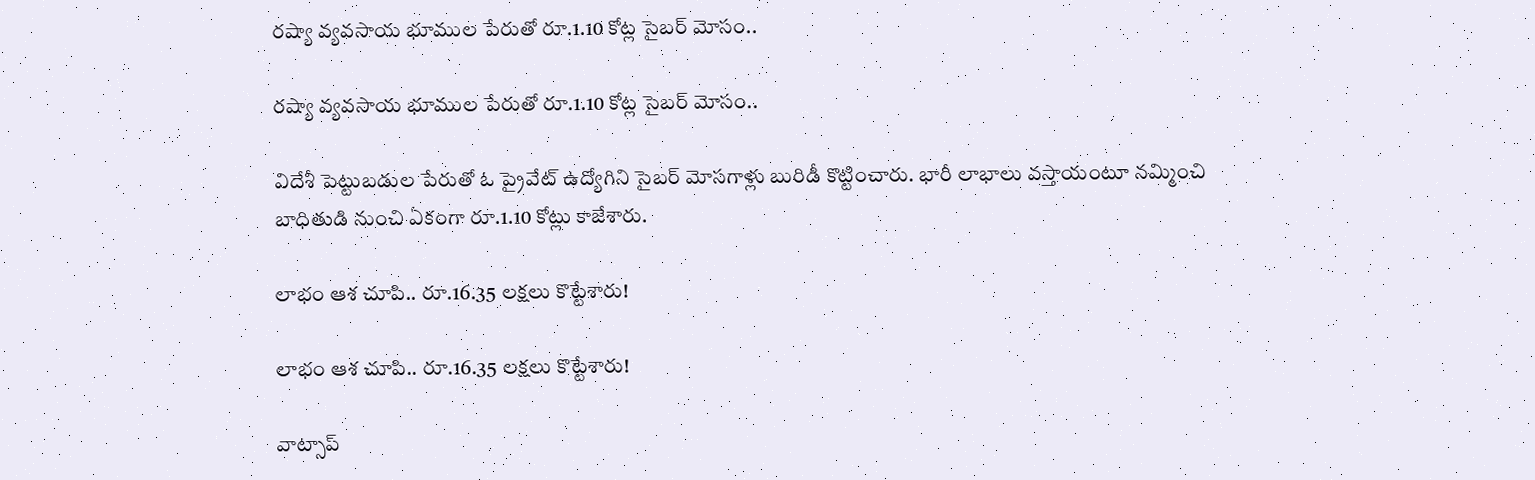రష్యా వ్యవసాయ భూముల పేరుతో రూ.1.10 కోట్ల సైబర్ మోసం..

రష్యా వ్యవసాయ భూముల పేరుతో రూ.1.10 కోట్ల సైబర్ మోసం..

విదేశీ పెట్టుబడుల పేరుతో ఓ ప్రైవేట్ ఉద్యోగిని సైబర్ మోసగాళ్లు బురిడీ కొట్టించారు. భారీ లాభాలు వస్తాయంటూ నమ్మించి బాధితుడి నుంచి ఏకంగా రూ.1.10 కోట్లు కాజేశారు.

లాభం ఆశ చూపి.. రూ.16.35 లక్షలు కొట్టేశారు!

లాభం ఆశ చూపి.. రూ.16.35 లక్షలు కొట్టేశారు!

వాట్సాప్‌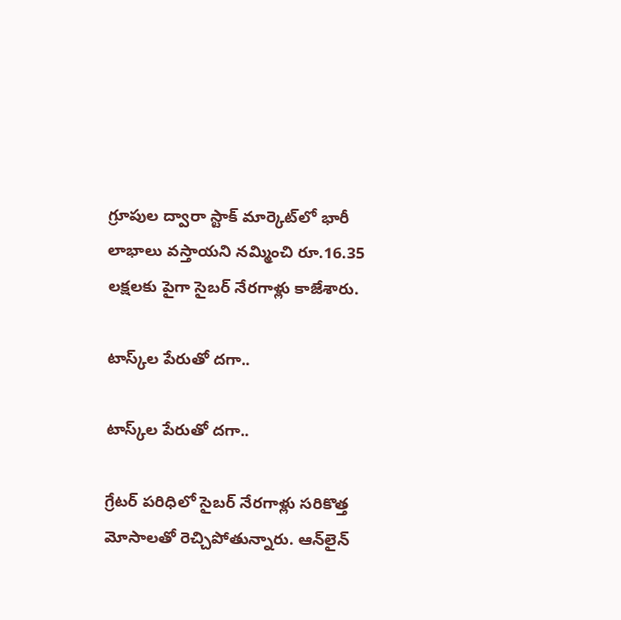గ్రూపుల ద్వారా స్టాక్‌ మార్కెట్‌లో భారీ లాభాలు వస్తాయని నమ్మించి రూ.16.35 లక్షలకు పైగా సైబర్‌ నేరగాళ్లు కాజేశారు.

టాస్క్‌ల పేరుతో దగా..

టాస్క్‌ల పేరుతో దగా..

గ్రేటర్‌ పరిధిలో సైబర్‌ నేరగాళ్లు సరికొత్త మోసాలతో రెచ్చిపోతున్నారు. ఆన్‌లైన్‌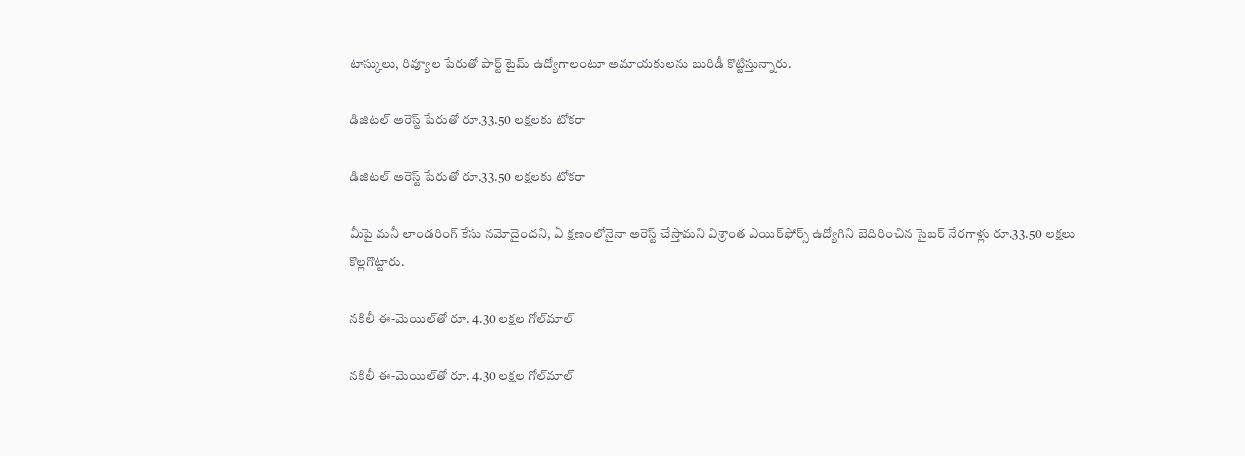టాస్కులు, రివ్యూల పేరుతో పార్ట్‌ టైమ్‌ ఉద్యోగాలంటూ అమాయకులను బురిడీ కొట్టిస్తున్నారు.

డిజిటల్‌ అరెస్ట్‌ పేరుతో రూ.33.50 లక్షలకు టోకరా

డిజిటల్‌ అరెస్ట్‌ పేరుతో రూ.33.50 లక్షలకు టోకరా

మీపై మనీ లాండరింగ్‌ కేసు నమోదైందని, ఏ క్షణంలోనైనా అరెస్ట్‌ చేస్తామని విశ్రాంత ఎయిర్‌ఫోర్స్‌ ఉద్యోగిని బెదిరించిన సైబర్‌ నేరగాళ్లు రూ.33.50 లక్షలు కొల్లగొట్టారు.

నకిలీ ఈ-మెయిల్‌తో రూ. 4.30 లక్షల గోల్‌మాల్‌

నకిలీ ఈ-మెయిల్‌తో రూ. 4.30 లక్షల గోల్‌మాల్‌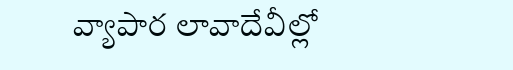వ్యాపార లావాదేవీల్లో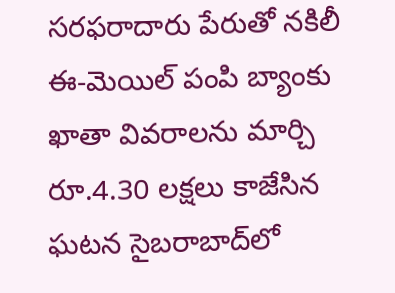సరఫరాదారు పేరుతో నకిలీ ఈ-మెయిల్‌ పంపి బ్యాంకు ఖాతా వివరాలను మార్చి రూ.4.30 లక్షలు కాజేసిన ఘటన సైబరాబాద్‌లో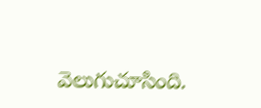వెలుగుచూసింది.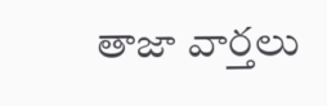తాజా వార్తలు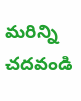మరిన్ని చదవండి